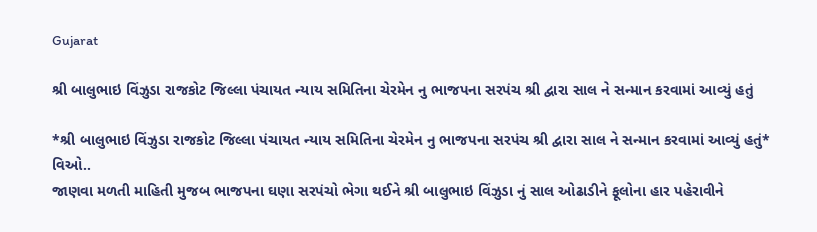Gujarat

શ્રી બાલુભાઇ વિંઝુડા રાજકોટ જિલ્લા પંચાયત ન્યાય સમિતિના ચેરમેન નુ ભાજપના સરપંચ શ્રી દ્વારા સાલ ને સન્માન કરવામાં આવ્યું હતું

*શ્રી બાલુભાઇ વિંઝુડા રાજકોટ જિલ્લા પંચાયત ન્યાય સમિતિના ચેરમેન નુ ભાજપના સરપંચ શ્રી દ્વારા સાલ ને સન્માન કરવામાં આવ્યું હતું*
વિઓ..
જાણવા મળતી માહિતી મુજબ ભાજપના ઘણા સરપંચો ભેગા થઈને શ્રી બાલુભાઇ વિંઝુડા નું સાલ ઓઢાડીને ફૂલોના હાર પહેરાવીને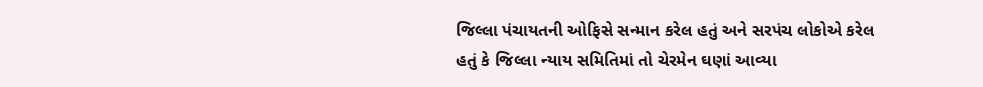જિલ્લા પંચાયતની ઓફિસે સન્માન કરેલ હતું અને સરપંચ લોકોએ કરેલ હતું કે જિલ્લા ન્યાય સમિતિમાં તો ચેરમેન ઘણાં આવ્યા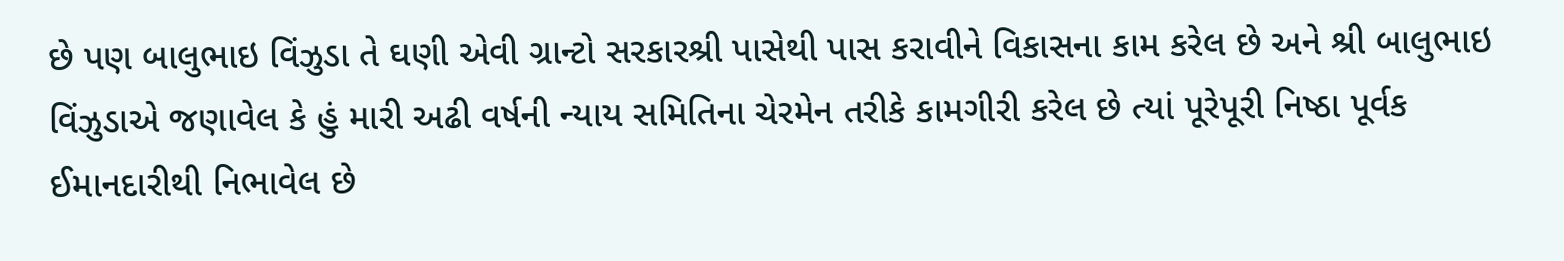છે પણ બાલુભાઇ વિંઝુડા તે ઘણી એવી ગ્રાન્ટો સરકારશ્રી પાસેથી પાસ કરાવીને વિકાસના કામ કરેલ છે અને શ્રી બાલુભાઇ વિંઝુડાએ જણાવેલ કે હું મારી અઢી વર્ષની ન્યાય સમિતિના ચેરમેન તરીકે કામગીરી કરેલ છે ત્યાં પૂરેપૂરી નિષ્ઠા પૂર્વક ઈમાનદારીથી નિભાવેલ છે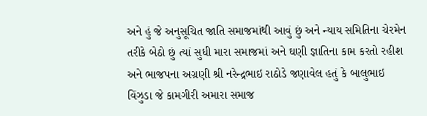અને હું જે અનુસૂચિત જાતિ સમાજમાંથી આવું છું અને ન્યાય સમિતિના ચેરમેન તરીકે બેઠો છું ત્યાં સુધી મારા સમાજમાં અને ઘણી જ્ઞાતિના કામ કરતો રહીશ અને ભાજપના અગ્રણી શ્રી નરેન્દ્રભાઇ રાઠોડે જણાવેલ હતું કે બાલુભાઇ વિંઝુડા જે કામગીરી અમારા સમાજ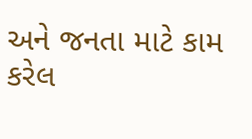અને જનતા માટે કામ કરેલ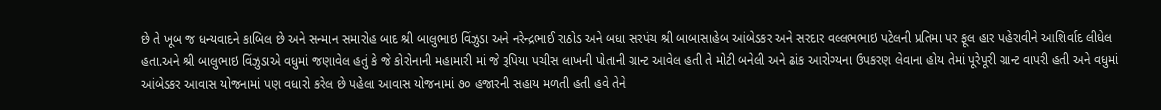છે તે ખૂબ જ ધન્યવાદને કાબિલ છે અને સન્માન સમારોહ બાદ શ્રી બાલુભાઇ વિંઝુડા અને નરેન્દ્રભાઈ રાઠોડ અને બધા સરપંચ શ્રી બાબાસાહેબ આંબેડકર અને સરદાર વલ્લભભાઇ પટેલની પ્રતિમા પર ફૂલ હાર પહેરાવીને આશિર્વાદ લીધેલ હતા.અને શ્રી બાલુભાઇ વિંઝુડાએ વધુમાં જણાવેલ હતું કે જે કોરોનાની મહામારી માં જે રૂપિયા પચીસ લાખની પોતાની ગ્રાન્ટ આવેલ હતી તે મોટી બનેલી અને ઢાંક આરોગ્યના ઉપકરણ લેવાના હોય તેમાં પૂરેપૂરી ગ્રાન્ટ વાપરી હતી અને વધુમાં આંબેડકર આવાસ યોજનામાં પણ વધારો કરેલ છે પહેલા આવાસ યોજનામાં ૭૦ હજારની સહાય મળતી હતી હવે તેને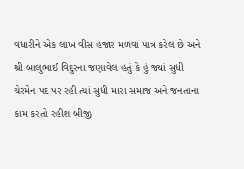વધારીને એક લાખ વીસ હજાર મળવા પાત્ર કરેલ છે અને શ્રી બાલુભાઈ વિદુરના જણાવેલ હતું કે હું જ્યાં સુધી ચેરમેન પદ પર રહી ત્યાં સુધી મારા સમાજ અને જનતાના કામ કરતો રહીશ બીજી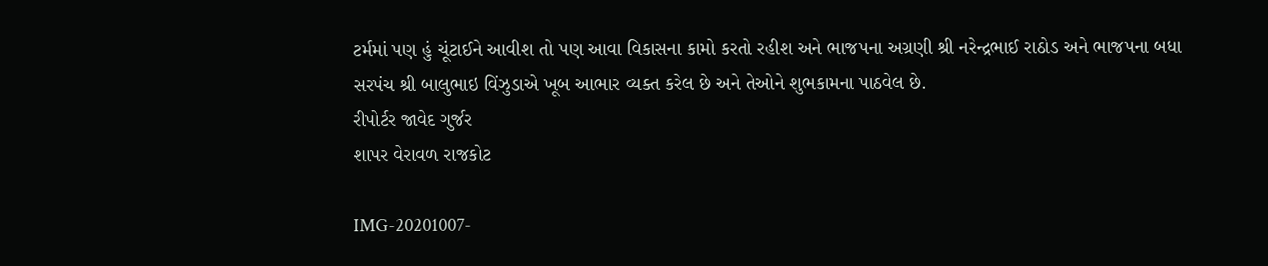ટર્મમાં પણ હું ચૂંટાઈને આવીશ તો પણ આવા વિકાસના કામો કરતો રહીશ અને ભાજપના અગ્રણી શ્રી નરેન્દ્રભાઈ રાઠોડ અને ભાજપના બધા સરપંચ શ્રી બાલુભાઇ વિંઝુડાએ ખૂબ આભાર વ્યક્ત કરેલ છે અને તેઓને શુભકામના પાઠવેલ છે.
રીપોર્ટર જાવેદ ગુર્જર
શાપર વેરાવળ રાજકોટ

IMG-20201007-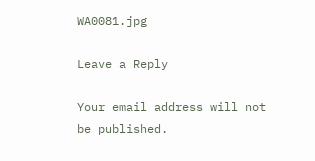WA0081.jpg

Leave a Reply

Your email address will not be published.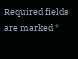Required fields are marked *